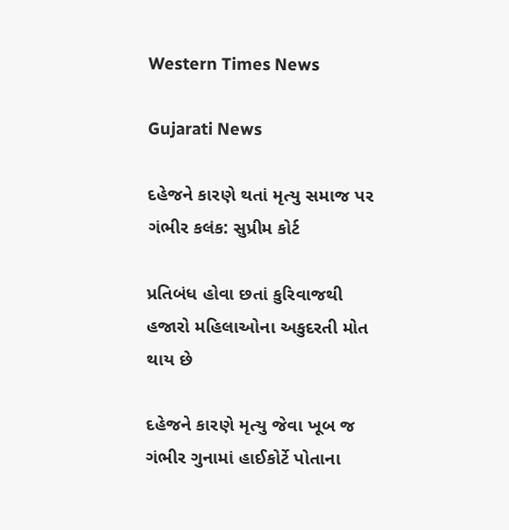Western Times News

Gujarati News

દહેજને કારણે થતાં મૃત્યુ સમાજ પર ગંભીર કલંક: સુપ્રીમ કોર્ટ

પ્રતિબંધ હોવા છતાં કુરિવાજથી હજારો મહિલાઓના અકુદરતી મોત થાય છે

દહેજને કારણે મૃત્યુ જેવા ખૂબ જ ગંભીર ગુનામાં હાઈકોર્ટે પોતાના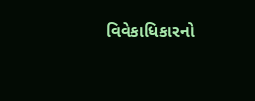વિવેકાધિકારનો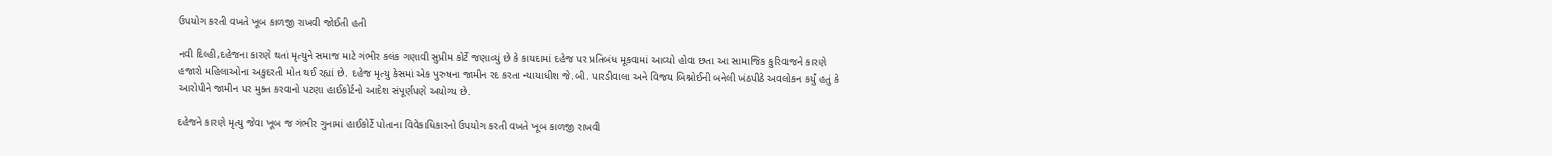ઉપયોગ કરતી વખતે ખૂબ કાળજી રાખવી જોઈતી હતી

નવી દિલ્હી,દહેજના કારણે થતાં મૃત્યુને સમાજ માટે ગંભીર કલંક ગણાવી સુપ્રીમ કોર્ટે જણાવ્યું છે કે કાયદામાં દહેજ પર પ્રતિબંધ મૂકવામાં આવ્યો હોવા છતા આ સામાજિક કુરિવાજને કારણે હજારો મહિલાઓના અકુદરતી મોત થઈ રહ્યાં છે. દહેજ મૃત્યુ કેસમાં એક પુરુષના જામીન રદ કરતા ન્યાયાધીશ જે.બી. પારડીવાલા અને વિજય બિશ્નોઈની બનેલી ખંઠપીઠે અવલોકન કર્યું હતું કે આરોપીને જામીન પર મુક્ત કરવાનો પટણા હાઈકોર્ટનો આદેશ સંપૂર્ણપણે અયોગ્ય છે.

દહેજને કારણે મૃત્યુ જેવા ખૂબ જ ગંભીર ગુનામાં હાઈકોર્ટે પોતાના વિવેકાધિકારનો ઉપયોગ કરતી વખતે ખૂબ કાળજી રાખવી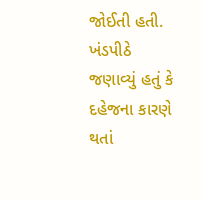જોઈતી હતી. ખંડપીઠે જણાવ્યું હતું કે દહેજના કારણે થતાં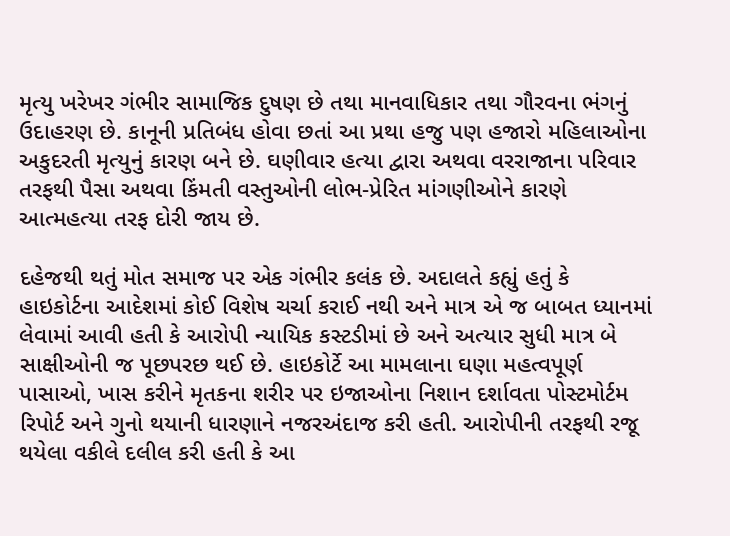મૃત્યુ ખરેખર ગંભીર સામાજિક દુષણ છે તથા માનવાધિકાર તથા ગૌરવના ભંગનું ઉદાહરણ છે. કાનૂની પ્રતિબંધ હોવા છતાં આ પ્રથા હજુ પણ હજારો મહિલાઓના અકુદરતી મૃત્યુનું કારણ બને છે. ઘણીવાર હત્યા દ્વારા અથવા વરરાજાના પરિવાર તરફથી પૈસા અથવા કિંમતી વસ્તુઓની લોભ-પ્રેરિત માંગણીઓને કારણે આત્મહત્યા તરફ દોરી જાય છે.

દહેજથી થતું મોત સમાજ પર એક ગંભીર કલંક છે. અદાલતે કહ્યું હતું કે હાઇકોર્ટના આદેશમાં કોઈ વિશેષ ચર્ચા કરાઈ નથી અને માત્ર એ જ બાબત ધ્યાનમાં લેવામાં આવી હતી કે આરોપી ન્યાયિક કસ્ટડીમાં છે અને અત્યાર સુધી માત્ર બે સાક્ષીઓની જ પૂછપરછ થઈ છે. હાઇકોર્ટે આ મામલાના ઘણા મહત્વપૂર્ણ પાસાઓ, ખાસ કરીને મૃતકના શરીર પર ઇજાઓના નિશાન દર્શાવતા પોસ્ટમોર્ટમ રિપોર્ટ અને ગુનો થયાની ધારણાને નજરઅંદાજ કરી હતી. આરોપીની તરફથી રજૂ થયેલા વકીલે દલીલ કરી હતી કે આ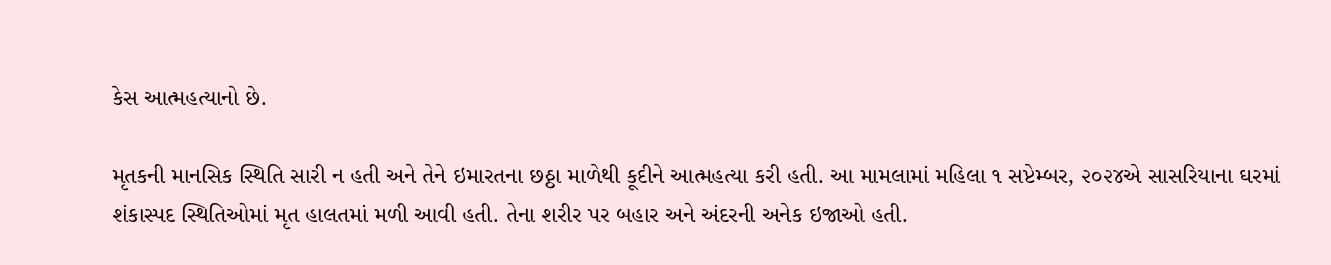કેસ આત્મહત્યાનો છે.

મૃતકની માનસિક સ્થિતિ સારી ન હતી અને તેને ઇમારતના છઠ્ઠા માળેથી કૂદીને આત્મહત્યા કરી હતી. આ મામલામાં મહિલા ૧ સપ્ટેમ્બર, ૨૦૨૪એ સાસરિયાના ઘરમાં શંકાસ્પદ સ્થિતિઓમાં મૃત હાલતમાં મળી આવી હતી. તેના શરીર પર બહાર અને અંદરની અનેક ઇજાઓ હતી.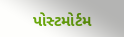પોસ્ટમોર્ટમ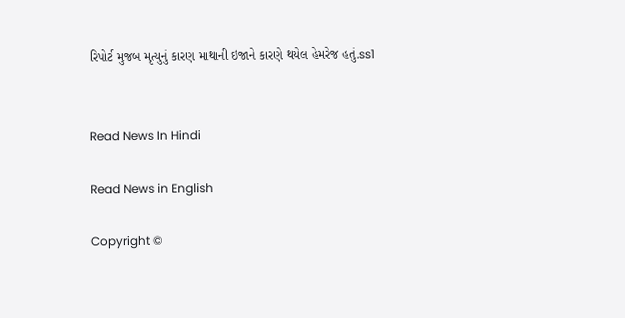રિપોર્ટ મુજબ મૃત્યુનું કારણ માથાની ઇજાને કારણે થયેલ હેમરેજ હતું.ss1


Read News In Hindi

Read News in English

Copyright ©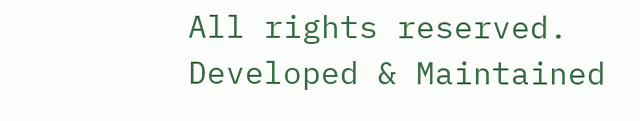All rights reserved. Developed & Maintained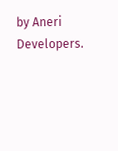by Aneri Developers.